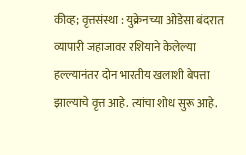कीव्ह; वृत्तसंस्था : युक्रेनच्या ओडेसा बंदरात व्यापारी जहाजावर रशियाने केलेल्या हल्ल्यानंतर दोन भारतीय खलाशी बेपत्ता झाल्याचे वृत्त आहे. त्यांचा शोध सुरू आहे.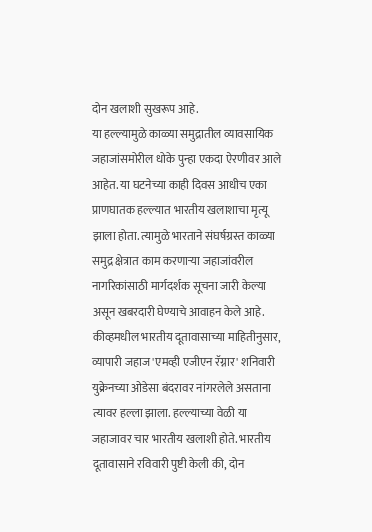दोन खलाशी सुखरूप आहे.
या हल्ल्यामुळे काळ्या समुद्रातील व्यावसायिक जहाजांसमोरील धोके पुन्हा एकदा ऐरणीवर आले आहेत. या घटनेच्या काही दिवस आधीच एका प्राणघातक हल्ल्यात भारतीय खलाशाचा मृत्यू झाला होता. त्यामुळे भारताने संघर्षग्रस्त काळ्या समुद्र क्षेत्रात काम करणाऱ्या जहाजांवरील नागरिकांसाठी मार्गदर्शक सूचना जारी केल्या असून खबरदारी घेण्याचे आवाहन केले आहे.
कीव्हमधील भारतीय दूतावासाच्या माहितीनुसार, व्यापारी जहाज 'एमव्ही एजीएन रॅग्नार' शनिवारी युक्रेनच्या ओडेसा बंदरावर नांगरलेले असताना त्यावर हल्ला झाला. हल्ल्याच्या वेळी या जहाजावर चार भारतीय खलाशी होते. भारतीय दूतावासाने रविवारी पुष्टी केली की, दोन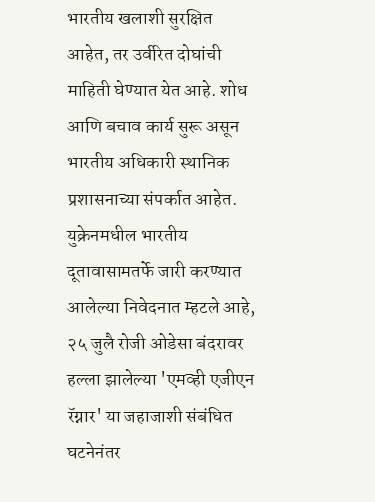भारतीय खलाशी सुरक्षित आहेत, तर उर्वरित दोघांची माहिती घेण्यात येत आहे. शोध आणि बचाव कार्य सुरू असून भारतीय अधिकारी स्थानिक प्रशासनाच्या संपर्कात आहेत.
युक्रेनमधील भारतीय दूतावासामतर्फे जारी करण्यात आलेल्या निवेदनात म्हटले आहे, २५ जुलै रोजी ओडेसा बंदरावर हल्ला झालेल्या 'एमव्ही एजीएन रॅग्नार' या जहाजाशी संबंधित घटनेनंतर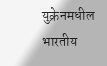युक्रेनमधील भारतीय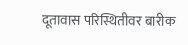दूतावास परिस्थितीवर बारीक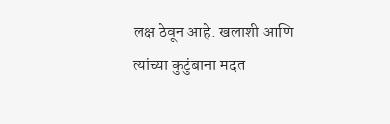लक्ष ठेवून आहे. खलाशी आणि त्यांच्या कुटुंबाना मदत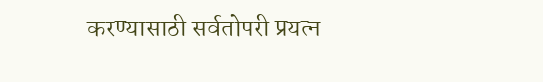करण्यासाठी सर्वतोपरी प्रयत्न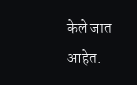केले जात आहेत.